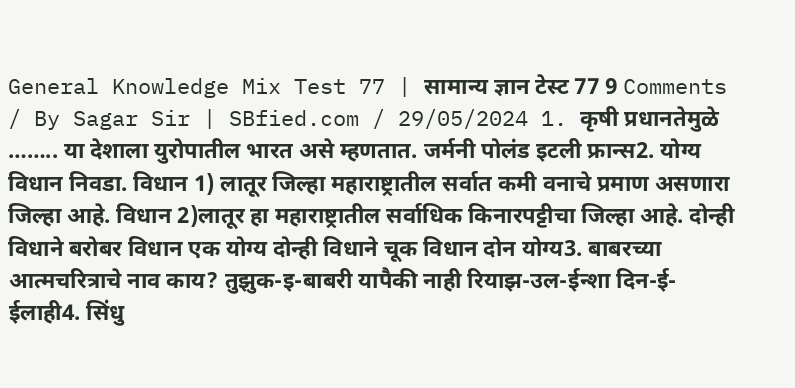General Knowledge Mix Test 77 | सामान्य ज्ञान टेस्ट 77 9 Comments / By Sagar Sir | SBfied.com / 29/05/2024 1. कृषी प्रधानतेमुळे …….. या देशाला युरोपातील भारत असे म्हणतात. जर्मनी पोलंड इटली फ्रान्स2. योग्य विधान निवडा. विधान 1) लातूर जिल्हा महाराष्ट्रातील सर्वात कमी वनाचे प्रमाण असणारा जिल्हा आहे. विधान 2)लातूर हा महाराष्ट्रातील सर्वाधिक किनारपट्टीचा जिल्हा आहे. दोन्ही विधाने बरोबर विधान एक योग्य दोन्ही विधाने चूक विधान दोन योग्य3. बाबरच्या आत्मचरित्राचे नाव काय? तुझुक-इ-बाबरी यापैकी नाही रियाझ-उल-ईन्शा दिन-ई-ईलाही4. सिंधु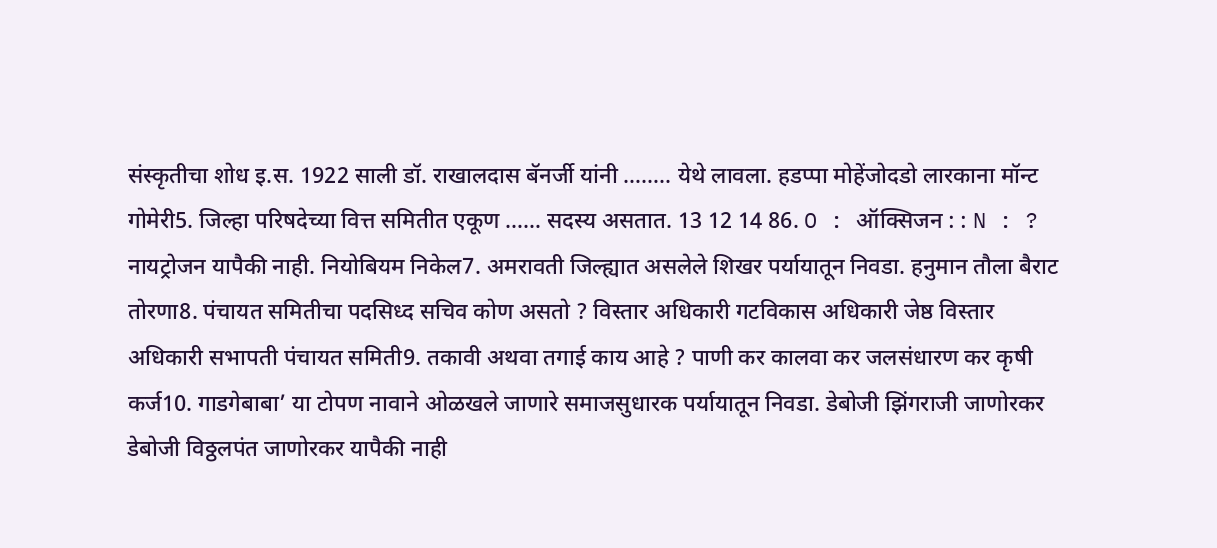संस्कृतीचा शोध इ.स. 1922 साली डॉ. राखालदास बॅनर्जी यांनी …….. येथे लावला. हडप्पा मोहेंजोदडो लारकाना मॉन्ट गोमेरी5. जिल्हा परिषदेच्या वित्त समितीत एकूण …… सदस्य असतात. 13 12 14 86. O : ऑक्सिजन : : N : ? नायट्रोजन यापैकी नाही. नियोबियम निकेल7. अमरावती जिल्ह्यात असलेले शिखर पर्यायातून निवडा. हनुमान तौला बैराट तोरणा8. पंचायत समितीचा पदसिध्द सचिव कोण असतो ? विस्तार अधिकारी गटविकास अधिकारी जेष्ठ विस्तार अधिकारी सभापती पंचायत समिती9. तकावी अथवा तगाई काय आहे ? पाणी कर कालवा कर जलसंधारण कर कृषी कर्ज10. गाडगेबाबा’ या टोपण नावाने ओळखले जाणारे समाजसुधारक पर्यायातून निवडा. डेबोजी झिंगराजी जाणोरकर डेबोजी विठ्ठलपंत जाणोरकर यापैकी नाही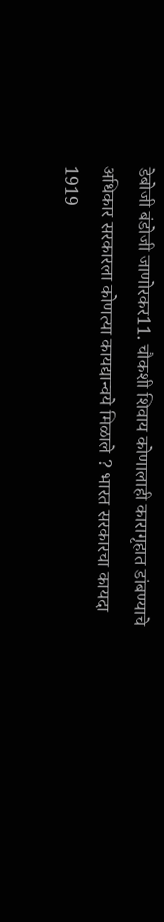डेबोजी बंडोजी जाणोरकर11. चौकशी शिवाय कोणालाही कारागृहात डांबण्याचे अधिकार सरकारला कोणत्या कायद्यान्वये मिळाले ? भारत सरकारचा कायदा 1919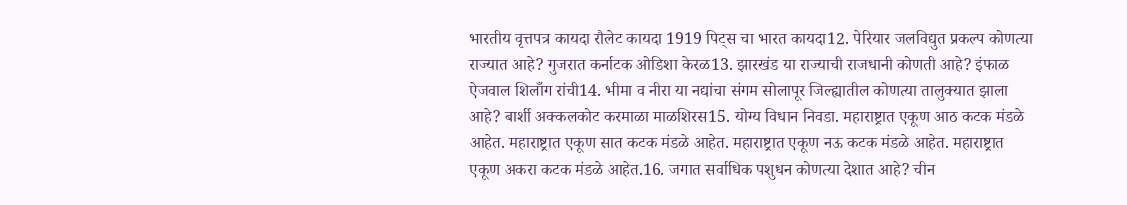भारतीय वृत्तपत्र कायदा रौलेट कायदा 1919 पिट्स चा भारत कायदा12. पेरियार जलविद्युत प्रकल्प कोणत्या राज्यात आहे? गुजरात कर्नाटक ओडिशा केरळ13. झारखंड या राज्याची राजधानी कोणती आहे? इंफाळ ऐजवाल शिलाँग रांची14. भीमा व नीरा या नद्यांचा संगम सोलापूर जिल्ह्यातील कोणत्या तालुक्यात झाला आहे? बार्शी अक्कलकोट करमाळा माळशिरस15. योग्य विधान निवडा. महाराष्ट्रात एकूण आठ कटक मंडळे आहेत. महाराष्ट्रात एकूण सात कटक मंडळे आहेत. महाराष्ट्रात एकूण नऊ कटक मंडळे आहेत. महाराष्ट्रात एकूण अकरा कटक मंडळे आहेत.16. जगात सर्वाधिक पशुधन कोणत्या देशात आहे? चीन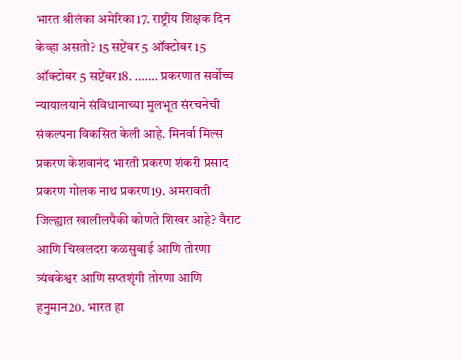भारत श्रीलंका अमेरिका17. राष्ट्रीय शिक्षक दिन केव्हा असतो? 15 सप्टेंबर 5 ऑक्टोबर 15 ऑक्टोबर 5 सप्टेंबर18. ……. प्रकरणात सर्वोच्च न्यायालयाने संविधानाच्या मुलभूत संरचनेची संकल्पना विकसित केली आहे. मिनर्वा मिल्स प्रकरण केशवानंद भारती प्रकरण शंकरी प्रसाद प्रकरण गोलक नाथ प्रकरण19. अमरावती जिल्ह्यात खालीलपैकी कोणते शिखर आहे? वैराट आणि चिखलदरा कळसुबाई आणि तोरणा त्र्यंबकेश्वर आणि सप्तशृंगी तोरणा आणि हनुमान20. भारत हा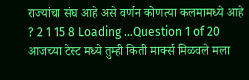राज्यांचा संघ आहे असे वर्णन कोणत्या कलमामध्ये आहे ? 2 1 15 8 Loading …Question 1 of 20 आजच्या टेस्ट मध्ये तुम्ही किती मार्क्स मिळवले मला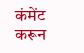कंमेंट करून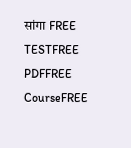सांगा FREE TESTFREE PDFFREE CourseFREE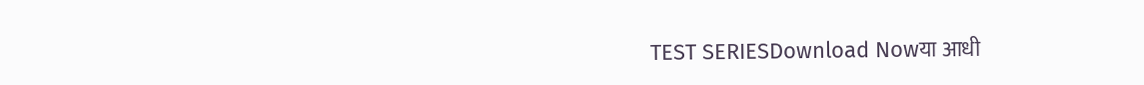TEST SERIESDownload Nowया आधी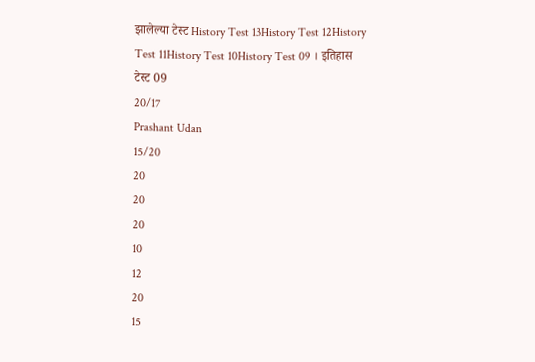झालेल्या टेस्ट History Test 13History Test 12History Test 11History Test 10History Test 09 । इतिहास टेस्ट 09
20/17
Prashant Udan
15/20
20
20
20
10
12
20
15